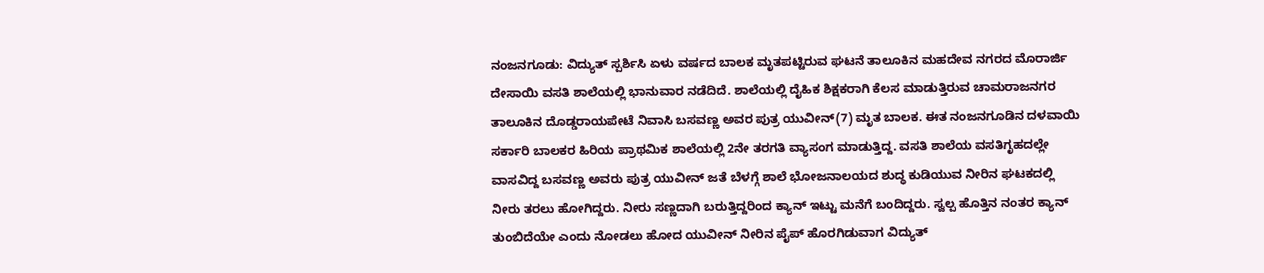ನಂಜನಗೂಡು: ವಿದ್ಯುತ್ ಸ್ಪರ್ಶಿಸಿ ಏಳು ವರ್ಷದ ಬಾಲಕ ಮೃತಪಟ್ಟಿರುವ ಘಟನೆ ತಾಲೂಕಿನ ಮಹದೇವ ನಗರದ ಮೊರಾರ್ಜಿ ದೇಸಾಯಿ ವಸತಿ ಶಾಲೆಯಲ್ಲಿ ಭಾನುವಾರ ನಡೆದಿದೆ. ಶಾಲೆಯಲ್ಲಿ ದೈಹಿಕ ಶಿಕ್ಷಕರಾಗಿ ಕೆಲಸ ಮಾಡುತ್ತಿರುವ ಚಾಮರಾಜನಗರ ತಾಲೂಕಿನ ದೊಡ್ಡರಾಯಪೇಟೆ ನಿವಾಸಿ ಬಸವಣ್ಣ ಅವರ ಪುತ್ರ ಯುವೀನ್(7) ಮೃತ ಬಾಲಕ. ಈತ ನಂಜನಗೂಡಿನ ದಳವಾಯಿ ಸರ್ಕಾರಿ ಬಾಲಕರ ಹಿರಿಯ ಪ್ರಾಥಮಿಕ ಶಾಲೆಯಲ್ಲಿ 2ನೇ ತರಗತಿ ವ್ಯಾಸಂಗ ಮಾಡುತ್ತಿದ್ದ. ವಸತಿ ಶಾಲೆಯ ವಸತಿಗೃಹದಲ್ಲೇ ವಾಸವಿದ್ದ ಬಸವಣ್ಣ ಅವರು ಪುತ್ರ ಯುವೀನ್ ಜತೆ ಬೆಳಗ್ಗೆ ಶಾಲೆ ಭೋಜನಾಲಯದ ಶುದ್ಧ ಕುಡಿಯುವ ನೀರಿನ ಘಟಕದಲ್ಲಿ ನೀರು ತರಲು ಹೋಗಿದ್ದರು. ನೀರು ಸಣ್ಣದಾಗಿ ಬರುತ್ತಿದ್ದರಿಂದ ಕ್ಯಾನ್ ಇಟ್ಟು ಮನೆಗೆ ಬಂದಿದ್ದರು. ಸ್ವಲ್ಪ ಹೊತ್ತಿನ ನಂತರ ಕ್ಯಾನ್ ತುಂಬಿದೆಯೇ ಎಂದು ನೋಡಲು ಹೋದ ಯುವೀನ್ ನೀರಿನ ಪೈಪ್ ಹೊರಗಿಡುವಾಗ ವಿದ್ಯುತ್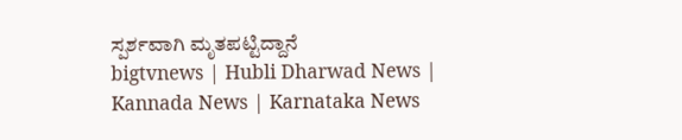ಸ್ಪರ್ಶವಾಗಿ ಮೃತಪಟ್ಟಿದ್ದಾನೆ
bigtvnews | Hubli Dharwad News | Kannada News | Karnataka News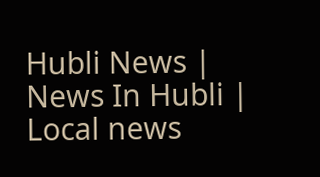Hubli News | News In Hubli | Local news